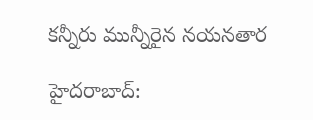కన్నీరు మున్నీరైన నయనతార

హైదరాబాద్: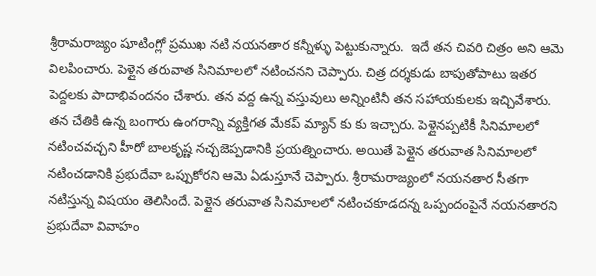శ్రీరామరాజ్యం షూటింగ్లో ప్రముఖ నటి నయనతార కన్నీళ్ళు పెట్టుకున్నారు.  ఇదే తన చివరి చిత్రం అని ఆమె విలపించారు. పెళ్లైన తరువాత సినిమాలలో నటించనని చెప్పారు. చిత్ర దర్శకుడు బాపుతోపాటు ఇతర పెద్దలకు పాదాభివందనం చేశారు. తన వద్ద ఉన్న వస్తువులు అన్నింటినీ తన సహాయకులకు ఇచ్చివేశారు. తన చేతికి ఉన్న బంగారు ఉంగరాన్ని వ్యక్తిగత మేకప్ మ్యాన్ కు కు ఇచ్చారు. పెళ్లైనప్పటికీ సినిమాలలో నటించవచ్చని హీరో బాలకృష్ణ నచ్చజెప్పడానికి ప్రయత్నించారు. అయితే పెళ్లైన తరువాత సినిమాలలో నటించడానికి ప్రభుదేవా ఒప్పుకోరని ఆమె ఏడుస్తూనే చెప్పారు. శ్రీరామరాజ్యంలో నయనతార సీతగా నటిస్తున్న విషయం తెలిసిందే. పెళ్లైన తరువాత సినిమాలలో నటించకూడదన్న ఒప్పందంపైనే నయనతారని ప్రభుదేవా వివాహం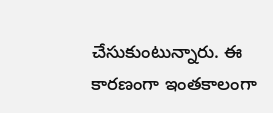చేసుకుంటున్నారు. ఈ కారణంగా ఇంతకాలంగా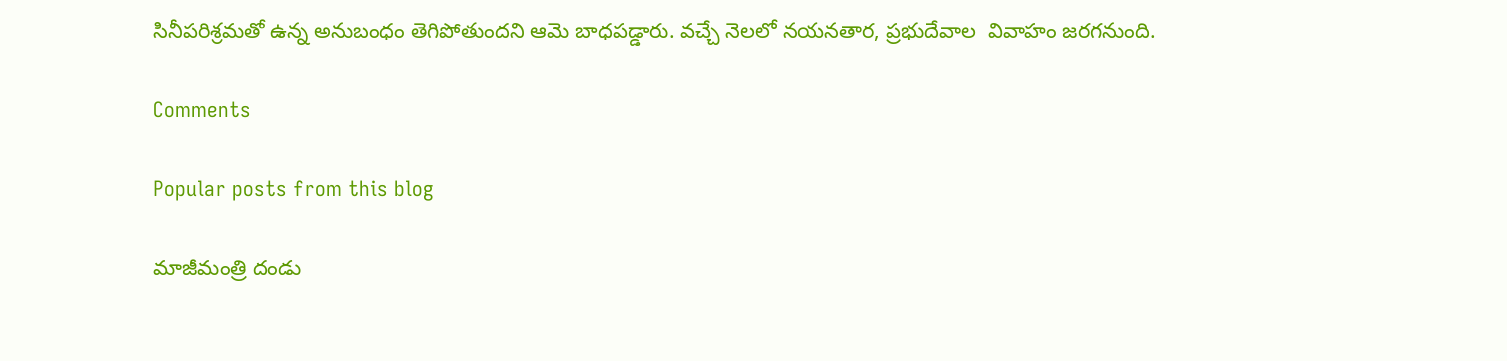సినీపరిశ్రమతో ఉన్న అనుబంధం తెగిపోతుందని ఆమె బాధపడ్డారు. వచ్చే నెలలో నయనతార, ప్రభుదేవాల  వివాహం జరగనుంది.

Comments

Popular posts from this blog

మాజీమంత్రి దండు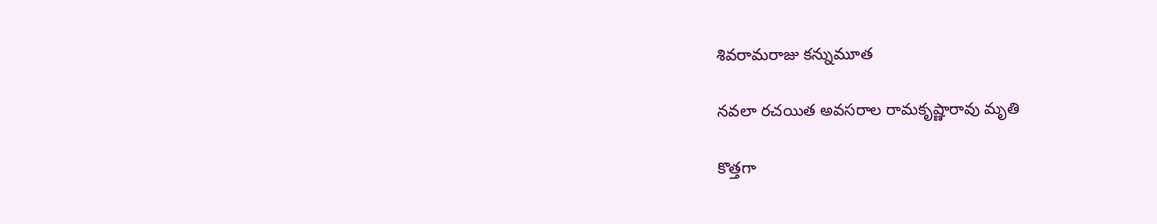శివరామరాజు కన్నుమూత

నవలా రచయిత అవసరాల రామకృష్ణారావు మృతి

కొత్తగా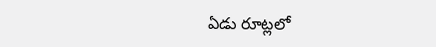ఏడు రూట్లలో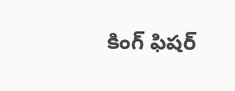కింగ్ ఫిషర్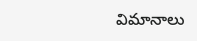విమానాలు